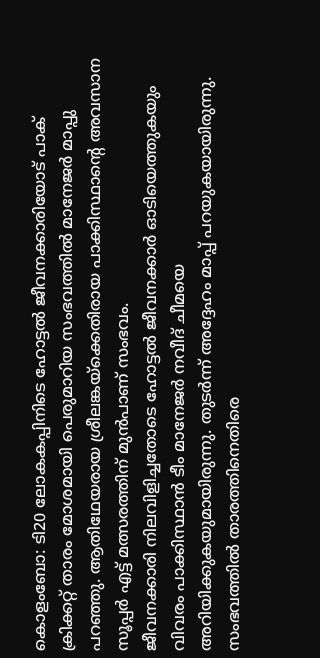കൊളംബോ: ടി20 ലോകകപ്പിനിടെ ഹോട്ടൽ ജീവനക്കാരിയോട് പാക് ക്രിക്കറ്റ് താരം മോശമായി പെരുമാറിയ സംഭവത്തിൽ മാനേജർ മാപ്പു പറഞ്ഞു. ആതിഥേയരായ ശ്രീലങ്കയ്ക്കെതിരായ പാക്കിസ്ഥാന്റെ അവസാന സൂപ്പർ എട്ട് മത്സരത്തിന് മുൻപാണ് സംഭവം.
ജീവനക്കാരി നിലവിളിച്ചതോടെ ഹോട്ടൽ ജീവനക്കാർ ഓടിയെത്തുകയും വിവരം പാക്കിസ്ഥാൻ ടീം മാനേജർ നവീദ് ചീമയെ അറിയിക്കുകയുമായിരുന്നു. തുടർന്ന് അദ്ദേഹം മാപ്പ് പറയുകയായിരുന്നു. സംഭവത്തിൽ താരത്തിനെതിരെ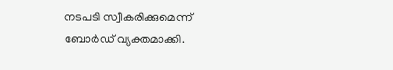നടപടി സ്വീകരിക്കുമെന്ന് ബോർഡ് വ്യക്തമാക്കി.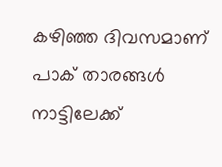കഴിഞ്ഞ ദിവസമാണ് പാക് താരങ്ങൾ നാട്ടിലേക്ക്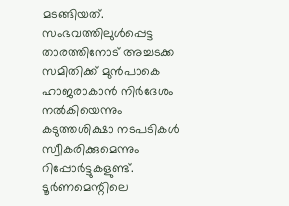മടങ്ങിയത്. സംഭവത്തിലുൾപ്പെട്ട താരത്തിനോട് അച്ചടക്ക സമിതിക്ക് മുൻപാകെ ഹാജരാകാൻ നിർദേശം നൽകിയെന്നും കടുത്തശിക്ഷാ നടപടികൾ സ്വീകരിക്കുമെന്നും റിപ്പോർട്ടുകളുണ്ട്. ടൂർണമെന്റിലെ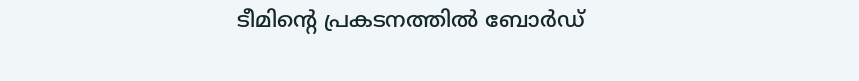ടീമിന്റെ പ്രകടനത്തിൽ ബോർഡ്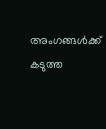അംഗങ്ങൾക്ക് കടുത്ത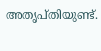അതൃപ്തിയുണ്ട്.